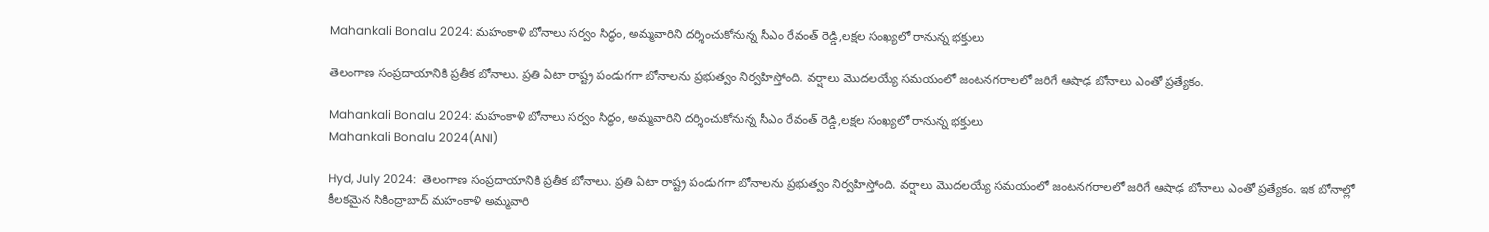Mahankali Bonalu 2024: మహంకాళి బోనాలు సర్వం సిద్ధం, అమ్మవారిని దర్శించుకోనున్న సీఎం రేవంత్ రెడ్డి,లక్షల సంఖ్యలో రానున్న భక్తులు

తెలంగాణ సంప్రదాయానికి ప్రతీక బోనాలు. ప్రతి ఏటా రాష్ట్ర పండుగగా బోనాలను ప్రభుత్వం నిర్వహిస్తోంది. వర్షాలు మొదలయ్యే సమయంలో జంటనగరాలలో జరిగే ఆషాఢ బోనాలు ఎంతో ప్రత్యేకం.

Mahankali Bonalu 2024: మహంకాళి బోనాలు సర్వం సిద్ధం, అమ్మవారిని దర్శించుకోనున్న సీఎం రేవంత్ రెడ్డి,లక్షల సంఖ్యలో రానున్న భక్తులు
Mahankali Bonalu 2024(ANI)

Hyd, July 2024:  తెలంగాణ సంప్రదాయానికి ప్రతీక బోనాలు. ప్రతి ఏటా రాష్ట్ర పండుగగా బోనాలను ప్రభుత్వం నిర్వహిస్తోంది. వర్షాలు మొదలయ్యే సమయంలో జంటనగరాలలో జరిగే ఆషాఢ బోనాలు ఎంతో ప్రత్యేకం. ఇక బోనాల్లో కీలకమైన సికింద్రాబాద్ మహంకాళి అమ్మవారి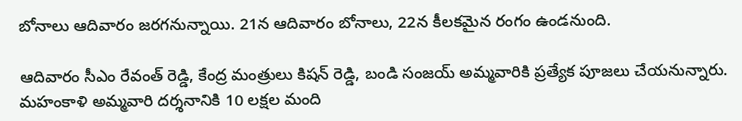బోనాలు ఆదివారం జరగనున్నాయి. 21న ఆదివారం బోనాలు, 22న కీలకమైన రంగం ఉండనుంది.

ఆదివారం సీఎం రేవంత్ రెడ్డి, కేంద్ర మంత్రులు కిషన్ రెడ్డి, బండి సంజయ్ అమ్మవారికి ప్రత్యేక పూజలు చేయనున్నారు. మహంకాళి అమ్మవారి దర్శనానికి 10 లక్షల మంది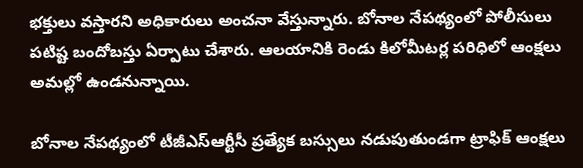భక్తులు వస్తారని అధికారులు అంచనా వేస్తున్నారు. బోనాల నేపథ్యంలో పోలీసులు పటిష్ట బందోబస్తు ఏర్పాటు చేశారు. ఆలయానికి రెండు కిలోమీటర్ల పరిధిలో ఆంక్షలు అమల్లో ఉండనున్నాయి.

బోనాల నేపథ్యంలో టీజీఎస్‌ఆర్టీసీ ప్రత్యేక బస్సులు నడుపుతుండగా ట్రాఫిక్‌ ఆంక్షలు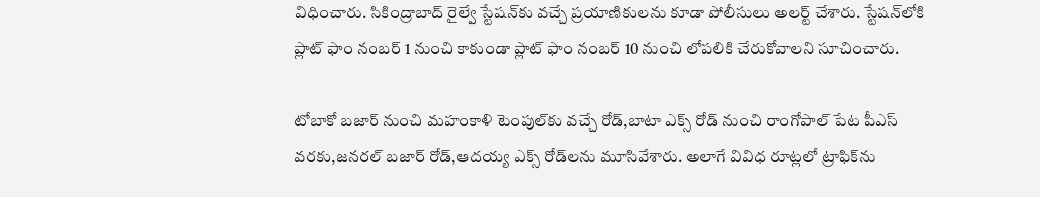విధించారు. సికింద్రాబాద్ రైల్వే స్టేష‌న్‌కు వ‌చ్చే ప్ర‌యాణికుల‌ను కూడా పోలీసులు అల‌ర్ట్ చేశారు. స్టేష‌న్‌లోకి ప్లాట్ ఫాం నంబ‌ర్ 1 నుంచి కాకుండా ప్లాట్ ఫాం నంబ‌ర్ 10 నుంచి లోప‌లికి చేరుకోవాల‌ని సూచించారు.

టోబాకో బ‌జార్ నుంచి మ‌హంకాళి టెంపుల్‌కు వ‌చ్చే రోడ్,బాటా ఎక్స్ రోడ్ నుంచి రాంగోపాల్ పేట పీఎస్ వ‌ర‌కు,జ‌న‌ర‌ల్ బ‌జార్ రోడ్,ఆద‌య్య ఎక్స్ రోడ్‌లను మూసివేశారు. అలాగే వివిధ రూట్లలో ట్రాఫిక్‌ను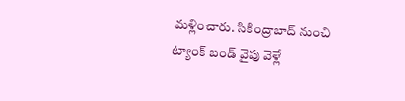మళ్లించారు. సికింద్రాబాద్ నుంచి ట్యాంక్ బండ్ వైపు వెళ్లే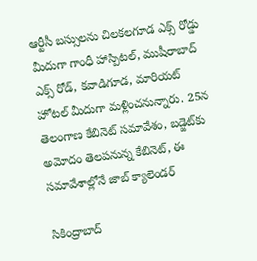ఆర్టీసీ బ‌స్సుల‌ను చిల‌క‌ల‌గూడ ఎక్స్ రోడ్డు మీదుగా గాంధీ హాస్పిట‌ల్, ముషీరాబాద్ ఎక్స్ రోడ్, క‌వాడిగూడ‌, మారియ‌ట్ హోట‌ల్ మీదుగా మ‌ళ్లించ‌నున్నారు. 25న తెలంగాణ కేబినెట్ సమావేశం, బడ్జెట్‌కు అమోదం తెలపనున్న కేబినెట్, ఈ సమావేశాల్లోనే జాబ్ క్యాలెండర్

సికింద్రాబాద్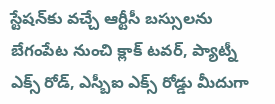స్టేష‌న్‌కు వ‌చ్చే ఆర్టీసీ బ‌స్సుల‌ను బేగంపేట నుంచి క్లాక్ ట‌వ‌ర్, ప్యాట్నీ ఎక్స్ రోడ్, ఎస్బీఐ ఎక్స్ రోడ్డు మీదుగా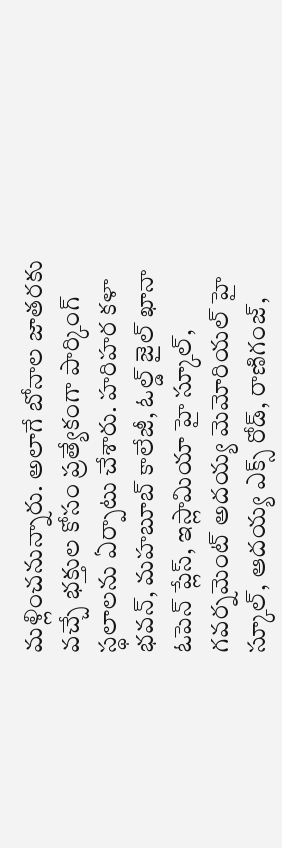మ‌ళ్లించ‌నున్నారు. అలాగే బోనాల జాతరకు వచ్చే భక్తుల కోసం ప్రత్యేకంగా పార్కింగ్ స్థలాలను ఏర్పాటు చేశారు. హ‌రిహ‌ర క‌ళా భ‌వ‌న్, మ‌హ‌బూబ్ కాలేజీ, ఓల్డ్ జైల్ ఖానా ఓపెన్ ప్లేస్, ఇస్లామియా హై స్కూల్, గ‌వ‌ర్న‌మెంట్ అద‌య్య మెమోరియ‌ల్ హై స్కూల్, ఆద‌య్య ఎక్స్ రోడ్, రాణిగంజ్,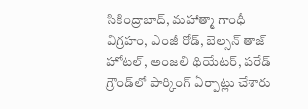సికింద్రాబాద్, మ‌హాత్మా గాంధీ విగ్ర‌హం, ఎంజీ రోడ్, బెల్సన్ తాజ్ హోట‌ల్, అంజ‌లి థియేట‌ర్, ప‌రేడ్ గ్రౌండ్‌లో పార్కింగ్ ఏర్పాట్లు చేశారు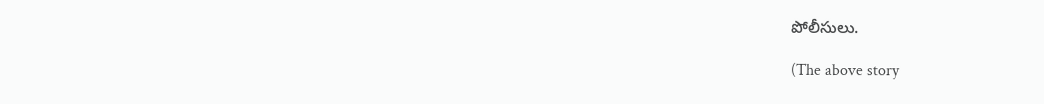పోలీసులు.

(The above story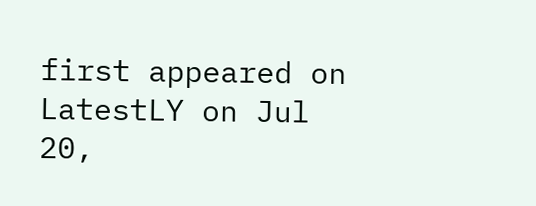first appeared on LatestLY on Jul 20,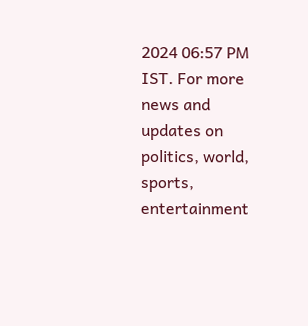2024 06:57 PM IST. For more news and updates on politics, world, sports, entertainment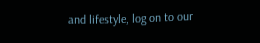and lifestyle, log on to our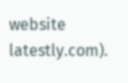website latestly.com).